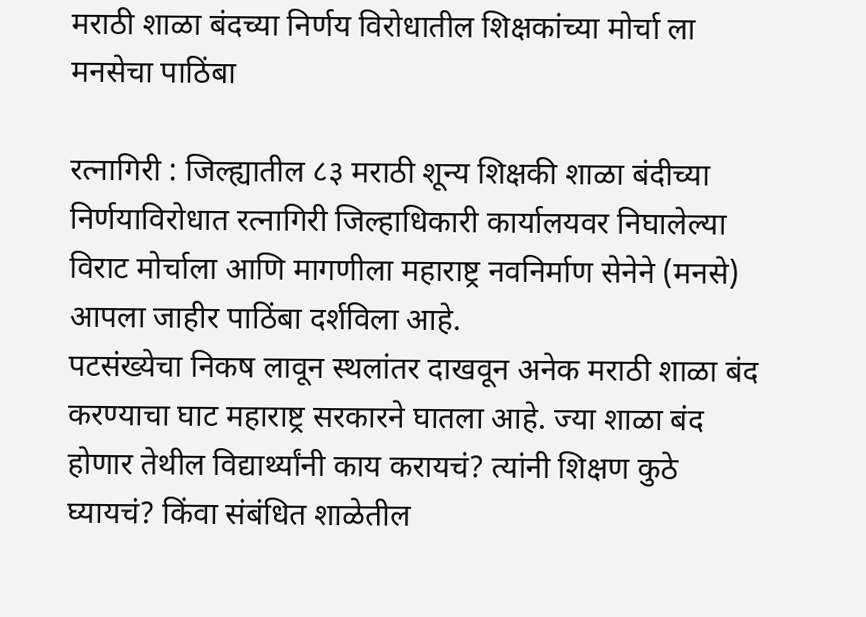मराठी शाळा बंदच्या निर्णय विरोधातील शिक्षकांच्या मोर्चा ला मनसेचा पाठिंबा

रत्नागिरी : जिल्ह्यातील ८३ मराठी शून्य शिक्षकी शाळा बंदीच्या निर्णयाविरोधात रत्नागिरी जिल्हाधिकारी कार्यालयवर निघालेल्या विराट मोर्चाला आणि मागणीला महाराष्ट्र नवनिर्माण सेनेने (मनसे) आपला जाहीर पाठिंबा दर्शविला आहे.
पटसंख्येचा निकष लावून स्थलांतर दाखवून अनेक मराठी शाळा बंद करण्याचा घाट महाराष्ट्र सरकारने घातला आहे. ज्या शाळा बंद होणार तेथील विद्यार्थ्यांनी काय करायचं? त्यांनी शिक्षण कुठे घ्यायचं? किंवा संबंधित शाळेतील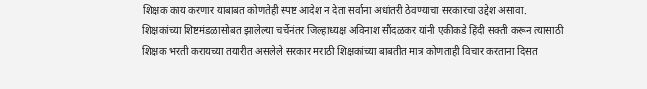शिक्षक काय करणार याबाबत कोणतेही स्पष्ट आदेश न देता सर्वाना अधांतरी ठेवण्याचा सरकारचा उद्देश असावा. शिक्षकांच्या शिष्टमंडळासोबत झालेल्या चर्चेनंतर जिल्हाध्यक्ष अविनाश सौंदळकर यांनी एकीकडे हिंदी सक्ती करून त्यासाठी शिक्षक भरती करायच्या तयारीत असलेले सरकार मराठी शिक्षकांच्या बाबतीत मात्र कोणताही विचार करताना दिसत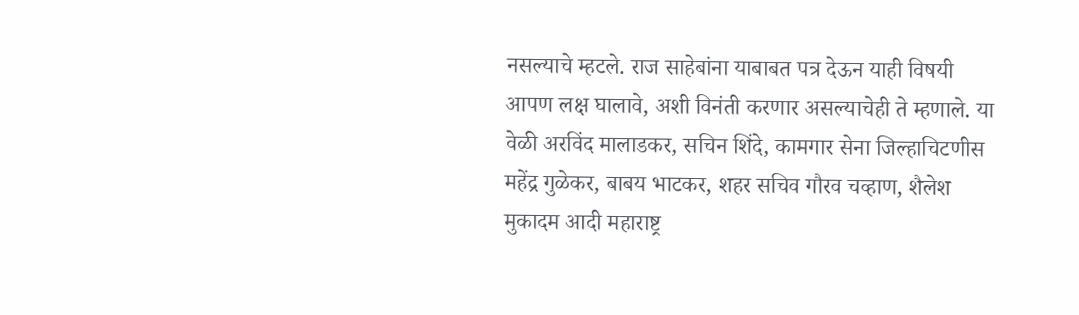नसल्याचे म्हटले. राज साहेबांना याबाबत पत्र देऊन याही विषयी आपण लक्ष घालावे, अशी विनंती करणार असल्याचेही ते म्हणाले. या वेळी अरविंद मालाडकर, सचिन शिंदे, कामगार सेना जिल्हाचिटणीस महेंद्र गुळेकर, बाबय भाटकर, शहर सचिव गौरव चव्हाण, शैलेश मुकादम आदी महाराष्ट्र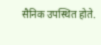सैनिक उपस्थित होते.